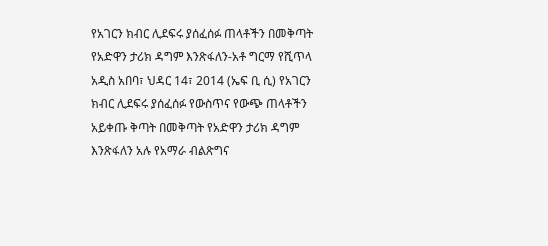የአገርን ክብር ሊደፍሩ ያሰፈሰፉ ጠላቶችን በመቅጣት የአድዋን ታሪክ ዳግም እንጽፋለን-አቶ ግርማ የሺጥላ
አዲስ አበባ፣ ህዳር 14፣ 2014 (ኤፍ ቢ ሲ) የአገርን ክብር ሊደፍሩ ያሰፈሰፉ የውስጥና የውጭ ጠላቶችን አይቀጡ ቅጣት በመቅጣት የአድዋን ታሪክ ዳግም እንጽፋለን አሉ የአማራ ብልጽግና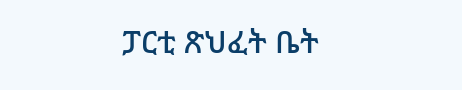ፓርቲ ጽህፈት ቤት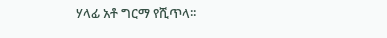ሃላፊ አቶ ግርማ የሺጥላ፡፡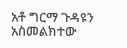አቶ ግርማ ጉዳዩን አስመልክተው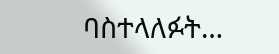ባስተላለፉት…